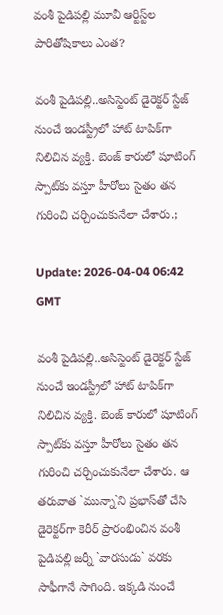వంశీ పైడిప‌ల్లి మూవీ ఆర్టిస్ట్‌ల పారితోషికాలు ఎంత‌?

వంశీ పైడిప‌ల్లి..అసిస్టెంట్ డైరెక్ట‌ర్ స్టేజ్ నుంచే ఇండ‌స్ట్రీలో హాట్ టాపిక్‌గా నిలిచిన వ్య‌క్తి. బెంజ్ కారులో షూటింగ్ స్పాట్‌కు వ‌స్తూ హీరోలు సైతం త‌న గురించి చ‌ర్చించుకునేలా చేశారు.;

Update: 2026-04-04 06:42 GMT

వంశీ పైడిప‌ల్లి..అసిస్టెంట్ డైరెక్ట‌ర్ స్టేజ్ నుంచే ఇండ‌స్ట్రీలో హాట్ టాపిక్‌గా నిలిచిన వ్య‌క్తి. బెంజ్ కారులో షూటింగ్ స్పాట్‌కు వ‌స్తూ హీరోలు సైతం త‌న గురించి చ‌ర్చించుకునేలా చేశారు. ఆ త‌రువాత `మున్నా`ని ప్ర‌భాస్‌తో చేసి డైరెక్ట‌ర్‌గా కెరీర్ ప్రారంభించిన వంశీ పైడిప‌ల్లి జ‌ర్నీ `వార‌సుడు` వ‌ర‌కు సాఫీగానే సాగింది. ఇక్క‌డి నుంచే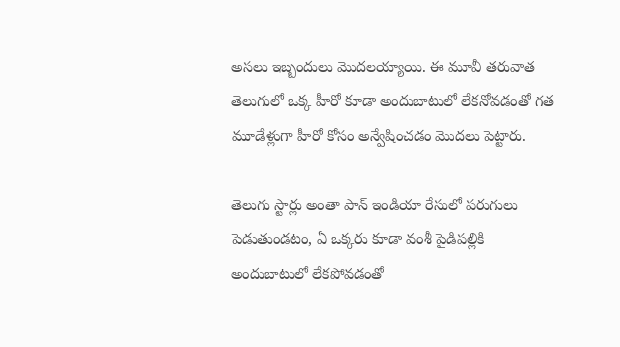అస‌లు ఇబ్బందులు మొద‌ల‌య్యాయి. ఈ మూవీ త‌రువాత తెలుగులో ఒక్క హీరో కూడా అందుబాటులో లేక‌నోవ‌డంతో గ‌త మూడేళ్లుగా హీరో కోసం అన్వేషించ‌డం మొద‌లు పెట్టారు.

తెలుగు స్టార్లు అంతా పాన్ ఇండియా రేసులో ప‌రుగులు పెడుతుండ‌టం, ఏ ఒక్క‌రు కూడా వంశీ పైడిప‌ల్లికి అందుబాటులో లేక‌పోవ‌డంతో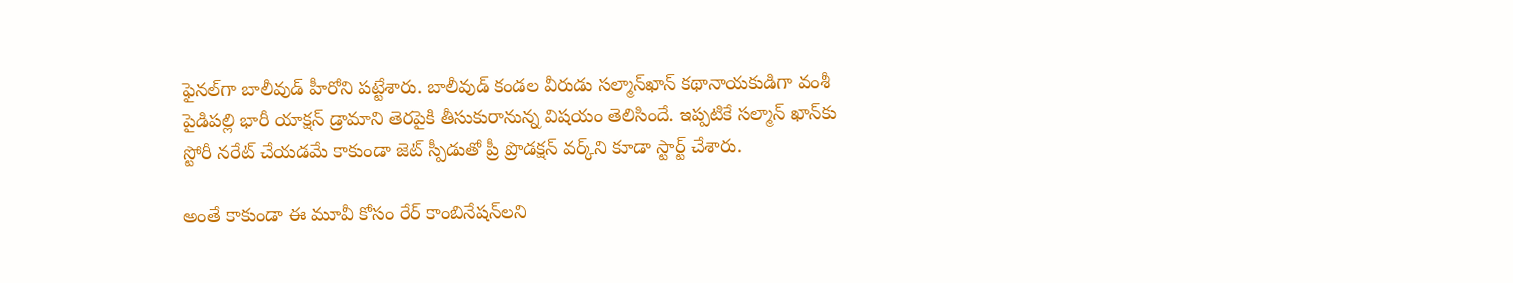ఫైన‌ల్‌గా బాలీవుడ్ హీరోని ప‌ట్టేశారు. బాలీవుడ్ కండ‌ల వీరుడు స‌ల్మాన్‌ఖాన్ క‌థానాయ‌కుడిగా వంశీ పైడిప‌ల్లి భారీ యాక్ష‌న్ డ్రామాని తెర‌పైకి తీసుకురానున్న విష‌యం తెలిసిందే. ఇప్ప‌టికే స‌ల్మాన్ ఖాన్‌కు స్టోరీ న‌రేట్ చేయ‌డ‌మే కాకుండా జెట్ స్పీడుతో ప్రీ ప్రొడ‌క్ష‌న్ వ‌ర్క్‌ని కూడా స్టార్ట్ చేశారు.

అంతే కాకుండా ఈ మూవీ కోసం రేర్ కాంబినేష‌న్‌ల‌ని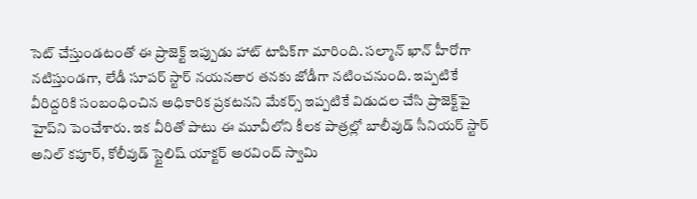సెట్ చేస్తుండ‌టంతో ఈ ప్రాజెక్ట్ ఇప్పుడు హాట్ టాపిక్‌గా మారింది. స‌ల్మాన్ ఖాన్ హీరోగా న‌టిస్తుండ‌గా, లేడీ సూప‌ర్ స్టార్ న‌య‌న‌తార త‌న‌కు జోడీగా న‌టించ‌నుంది. ఇప్ప‌టికే వీరిద్ద‌రికి సంబంధించిన అధికారిక ప్ర‌క‌ట‌న‌ని మేక‌ర్స్ ఇప్ప‌టికే విడుద‌ల చేసి ప్రాజెక్ట్‌పై హైప్‌ని పెంచేశారు. ఇక వీరితో పాటు ఈ మూవీలోని కీల‌క పాత్ర‌ల్లో బాలీవుడ్ సీనియ‌ర్ స్టార్ అనిల్ క‌పూర్‌, కోలీవుడ్ స్టైలిష్ యాక్ట‌ర్ అర‌వింద్ స్వామి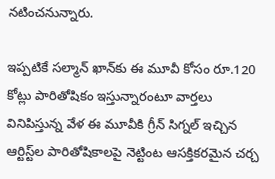న‌టించ‌నున్నారు.

ఇప్ప‌టికే స‌ల్మాన్ ఖాన్‌కు ఈ మూవీ కోసం రూ.120 కోట్లు పారితోషికం ఇస్తున్నారంటూ వార్త‌లు వినిపిస్తున్న వేళ ఈ మూవీకి గ్రీన్ సిగ్న‌ల్ ఇచ్చిన‌ ఆర్టిస్ట్‌ల పారితోషికాల‌పై నెట్టింట ఆస‌క్తిక‌ర‌మైన చ‌ర్చ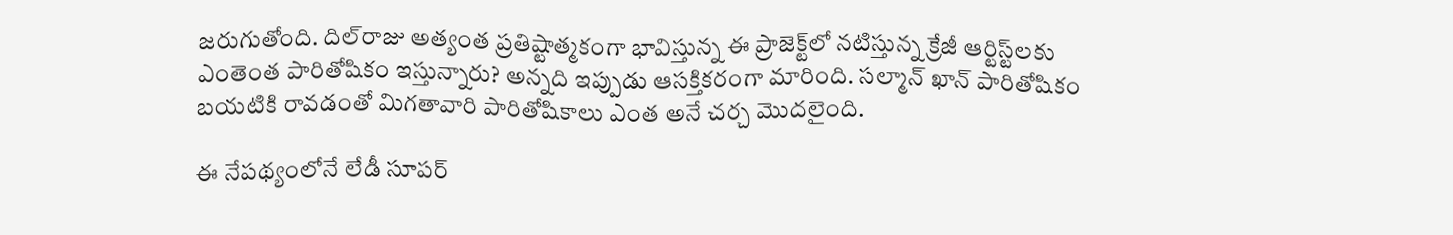జ‌రుగుతోంది. దిల్‌రాజు అత్యంత ప్ర‌తిష్టాత్మ‌కంగా భావిస్తున్న ఈ ప్రాజెక్ట్‌లో న‌టిస్తున్న క్రేజీ ఆర్టిస్ట్‌ల‌కు ఎంతెంత పారితోషికం ఇస్తున్నారు? అన్న‌ది ఇప్పుడు ఆస‌క్తిక‌రంగా మారింది. స‌ల్మాన్ ఖాన్ పారితోషికం బ‌య‌టికి రావ‌డంతో మిగ‌తావారి పారితోషికాలు ఎంత అనే చ‌ర్చ మొద‌లైంది.

ఈ నేప‌థ్యంలోనే లేడీ సూప‌ర్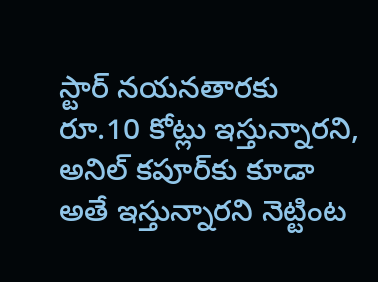స్టార్ న‌య‌న‌తార‌కు రూ.10 కోట్లు ఇస్తున్నార‌ని, అనిల్ క‌పూర్‌కు కూడా అతే ఇస్తున్నార‌ని నెట్టింట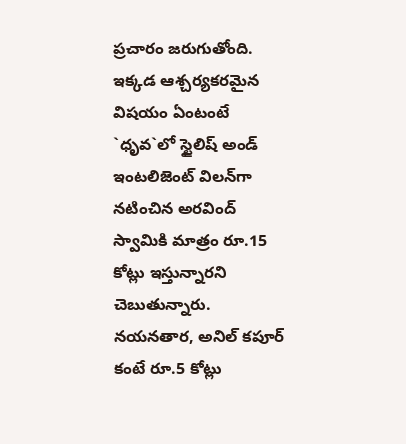ప్ర‌చారం జ‌రుగుతోంది. ఇక్క‌డ ఆశ్చ‌ర్య‌క‌ర‌మైన విష‌యం ఏంటంటే `ధృవ‌`లో స్టైలిష్ అండ్ ఇంట‌లిజెంట్ విల‌న్‌గా న‌టించిన అర‌వింద్ స్వామికి మాత్రం రూ.15 కోట్లు ఇస్తున్నార‌ని చెబుతున్నారు. న‌య‌న‌తార‌, అనిల్ క‌పూర్ కంటే రూ.5 కోట్లు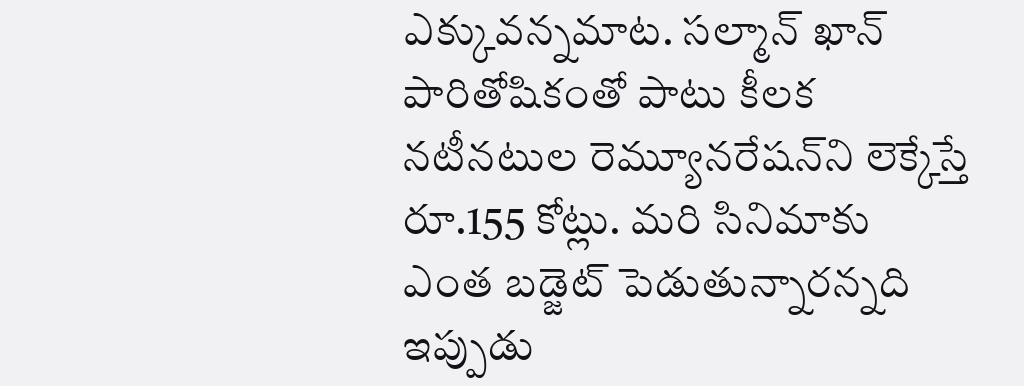ఎక్కువ‌న్న‌మాట‌. స‌ల్మాన్ ఖాన్ పారితోషికంతో పాటు కీల‌క న‌టీన‌టుల రెమ్యూన‌రేష‌న్‌ని లెక్కేస్తే రూ.155 కోట్లు. మ‌రి సినిమాకు ఎంత బ‌డ్జెట్ పెడుతున్నార‌న్న‌ది ఇప్పుడు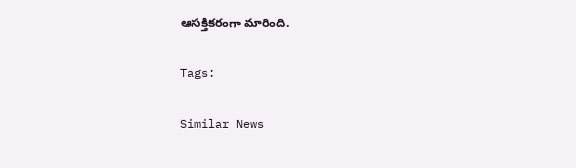ఆస‌క్తిక‌రంగా మారింది.

Tags:

Similar News